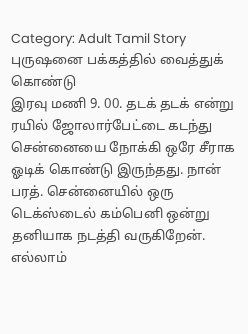Category: Adult Tamil Story
புருஷனை பக்கத்தில் வைத்துக் கொண்டு
இரவு மணி 9. 00. தடக் தடக் என்று ரயில் ஜோலார்பேட்டை கடந்து சென்னையை நோக்கி ஒரே சீராக ஓடிக் கொண்டு இருந்தது. நான் பரத். சென்னையில் ஒரு டெக்ஸ்டைல் கம்பெனி ஒன்று தனியாக நடத்தி வருகிறேன். எல்லாம்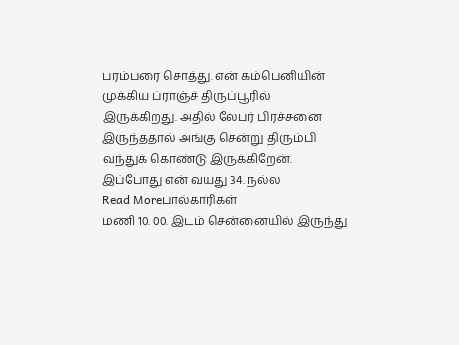பரம்பரை சொத்து. என் கம்பெனியின் முக்கிய ப்ராஞ்ச் திருப்பூரில் இருக்கிறது. அதில் லேபர் பிரச்சனை இருந்ததால் அங்கு சென்று திரும்பி வந்துக் கொண்டு இருக்கிறேன். இப்போது என் வயது 34. நல்ல
Read Moreபால்காரிகள்
மணி 10. 00. இடம் சென்னையில் இருந்து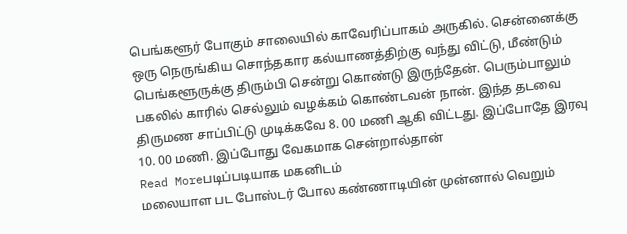பெங்களூர் போகும் சாலையில் காவேரிப்பாகம் அருகில். சென்னைக்கு ஒரு நெருங்கிய சொந்தகார கல்யாணத்திற்கு வந்து விட்டு, மீண்டும் பெங்களூருக்கு திரும்பி சென்று கொண்டு இருந்தேன். பெரும்பாலும் பகலில் காரில் செல்லும் வழக்கம் கொண்டவன் நான். இந்த தடவை திருமண சாப்பிட்டு முடிக்கவே 8. 00 மணி ஆகி விட்டது. இப்போதே இரவு 10. 00 மணி. இப்போது வேகமாக சென்றால்தான்
Read Moreபடிப்படியாக மகனிடம்
மலையாள பட போஸ்டர் போல கண்ணாடியின் முன்னால் வெறும்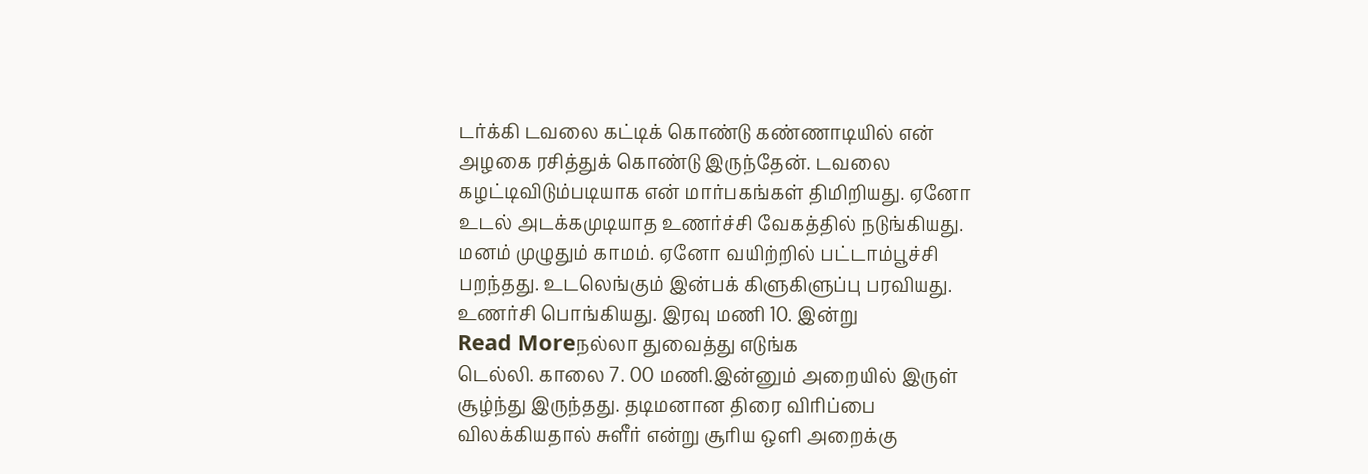டர்க்கி டவலை கட்டிக் கொண்டு கண்ணாடியில் என் அழகை ரசித்துக் கொண்டு இருந்தேன். டவலை கழட்டிவிடும்படியாக என் மார்பகங்கள் திமிறியது. ஏனோ உடல் அடக்கமுடியாத உணர்ச்சி வேகத்தில் நடுங்கியது. மனம் முழுதும் காமம். ஏனோ வயிற்றில் பட்டாம்பூச்சி பறந்தது. உடலெங்கும் இன்பக் கிளுகிளுப்பு பரவியது. உணர்சி பொங்கியது. இரவு மணி 10. இன்று
Read Moreநல்லா துவைத்து எடுங்க
டெல்லி. காலை 7. 00 மணி.இன்னும் அறையில் இருள் சூழ்ந்து இருந்தது. தடிமனான திரை விரிப்பை விலக்கியதால் சுளீர் என்று சூரிய ஒளி அறைக்கு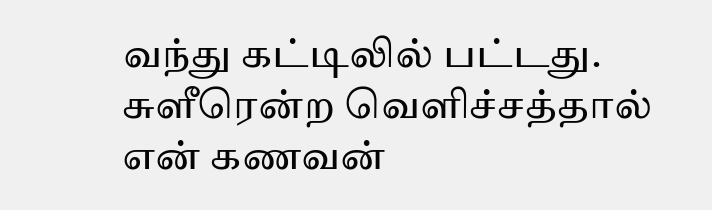வந்து கட்டிலில் பட்டது. சுளீரென்ற வெளிச்சத்தால் என் கணவன்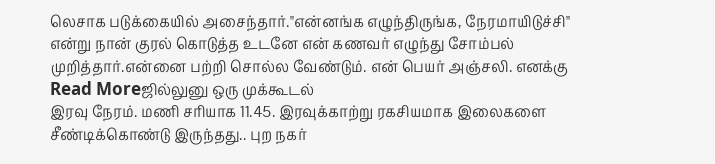லெசாக படுக்கையில் அசைந்தார்."என்னங்க எழுந்திருங்க, நேரமாயிடுச்சி" என்று நான் குரல் கொடுத்த உடனே என் கணவர் எழுந்து சோம்பல் முறித்தார்.என்னை பற்றி சொல்ல வேண்டும். என் பெயர் அஞ்சலி. எனக்கு
Read Moreஜில்லுனு ஒரு முக்கூடல்
இரவு நேரம். மணி சரியாக 11.45. இரவுக்காற்று ரகசியமாக இலைகளை சீண்டிக்கொண்டு இருந்தது.. புற நகர்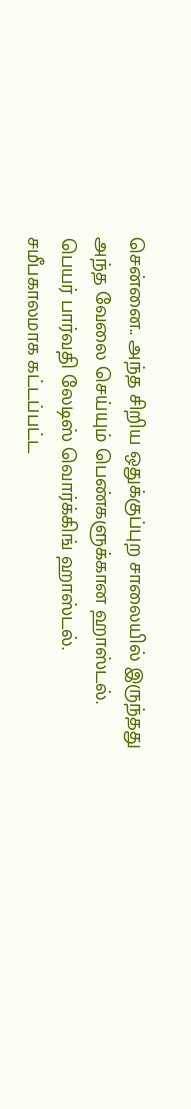சென்னை.. அந்த சிறிய ஒதுக்குப்புற சாலையில் இருந்தது அந்த வேலை செய்யும் பெண்களுக்கான ஹாஸ்டல். பெயர் பார்வதி லேடிஸ் வொர்க்கிங் ஹாஸ்டல். சமீபகாலமாக கட்டப்பட்ட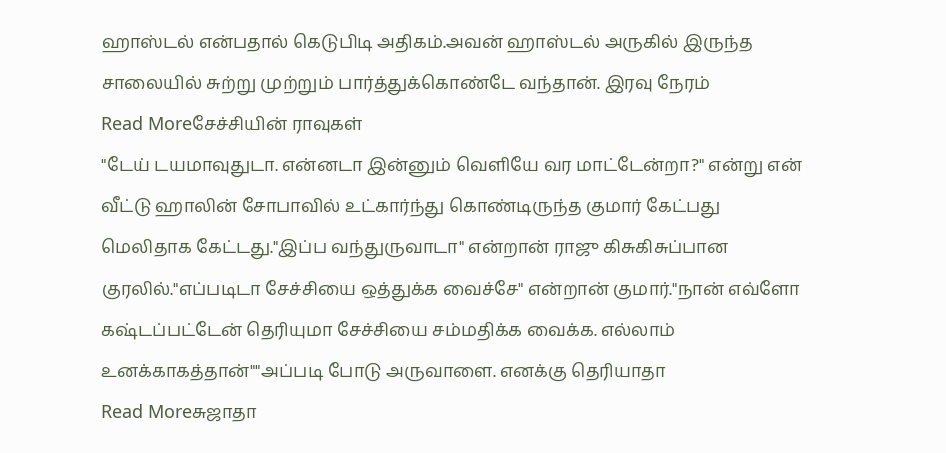ஹாஸ்டல் என்பதால் கெடுபிடி அதிகம்.அவன் ஹாஸ்டல் அருகில் இருந்த சாலையில் சுற்று முற்றும் பார்த்துக்கொண்டே வந்தான். இரவு நேரம்
Read Moreசேச்சியின் ராவுகள்
"டேய் டயமாவுதுடா. என்னடா இன்னும் வெளியே வர மாட்டேன்றா?" என்று என் வீட்டு ஹாலின் சோபாவில் உட்கார்ந்து கொண்டிருந்த குமார் கேட்பது மெலிதாக கேட்டது."இப்ப வந்துருவாடா" என்றான் ராஜு கிசுகிசுப்பான குரலில்."எப்படிடா சேச்சியை ஒத்துக்க வைச்சே" என்றான் குமார்."நான் எவ்ளோ கஷ்டப்பட்டேன் தெரியுமா சேச்சியை சம்மதிக்க வைக்க. எல்லாம் உனக்காகத்தான்""அப்படி போடு அருவாளை. எனக்கு தெரியாதா
Read Moreசுஜாதா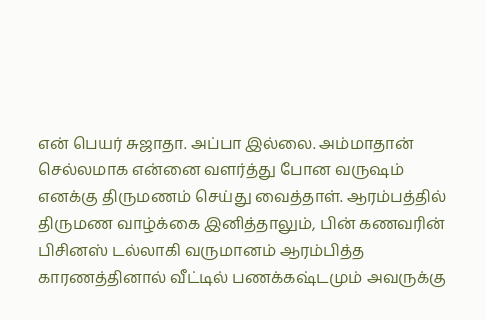என் பெயர் சுஜாதா. அப்பா இல்லை. அம்மாதான் செல்லமாக என்னை வளர்த்து போன வருஷம் எனக்கு திருமணம் செய்து வைத்தாள். ஆரம்பத்தில் திருமண வாழ்க்கை இனித்தாலும், பின் கணவரின் பிசினஸ் டல்லாகி வருமானம் ஆரம்பித்த காரணத்தினால் வீட்டில் பணக்கஷ்டமும் அவருக்கு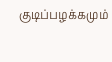குடிப்பழக்கமும்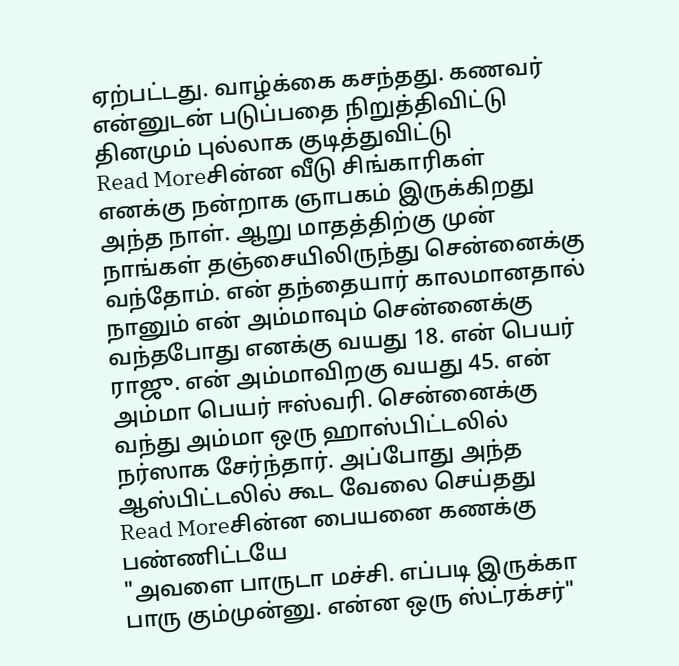ஏற்பட்டது. வாழ்க்கை கசந்தது. கணவர் என்னுடன் படுப்பதை நிறுத்திவிட்டு தினமும் புல்லாக குடித்துவிட்டு
Read Moreசின்ன வீடு சிங்காரிகள்
எனக்கு நன்றாக ஞாபகம் இருக்கிறது அந்த நாள். ஆறு மாதத்திற்கு முன் நாங்கள் தஞ்சையிலிருந்து சென்னைக்கு வந்தோம். என் தந்தையார் காலமானதால் நானும் என் அம்மாவும் சென்னைக்கு வந்தபோது எனக்கு வயது 18. என் பெயர் ராஜு. என் அம்மாவிறகு வயது 45. என் அம்மா பெயர் ஈஸ்வரி. சென்னைக்கு வந்து அம்மா ஒரு ஹாஸ்பிட்டலில் நர்ஸாக சேர்ந்தார். அப்போது அந்த ஆஸ்பிட்டலில் கூட வேலை செய்தது
Read Moreசின்ன பையனை கணக்கு பண்ணிட்டயே
"அவளை பாருடா மச்சி. எப்படி இருக்கா பாரு கும்முன்னு. என்ன ஒரு ஸ்ட்ரக்சர்"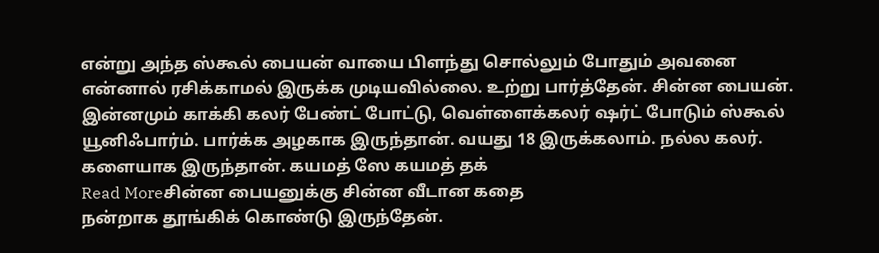என்று அந்த ஸ்கூல் பையன் வாயை பிளந்து சொல்லும் போதும் அவனை என்னால் ரசிக்காமல் இருக்க முடியவில்லை. உற்று பார்த்தேன். சின்ன பையன். இன்னமும் காக்கி கலர் பேண்ட் போட்டு, வெள்ளைக்கலர் ஷர்ட் போடும் ஸ்கூல் யூனிஃபார்ம். பார்க்க அழகாக இருந்தான். வயது 18 இருக்கலாம். நல்ல கலர். களையாக இருந்தான். கயமத் ஸே கயமத் தக்
Read Moreசின்ன பையனுக்கு சின்ன வீடான கதை
நன்றாக தூங்கிக் கொண்டு இருந்தேன்.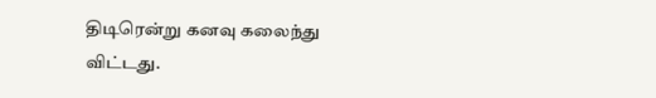திடிரென்று கனவு கலைந்து விட்டது.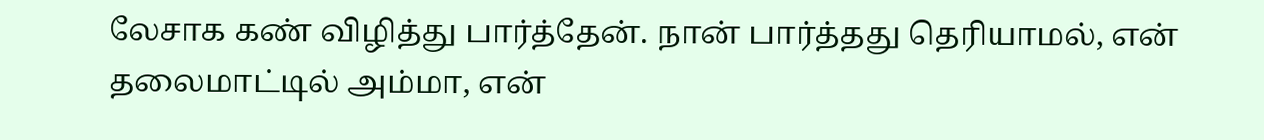லேசாக கண் விழித்து பார்த்தேன். நான் பார்த்தது தெரியாமல், என் தலைமாட்டில் அம்மா, என்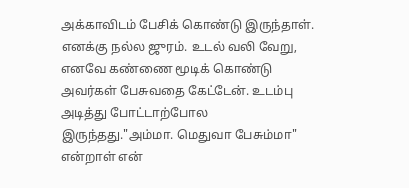அக்காவிடம் பேசிக் கொண்டு இருந்தாள். எனக்கு நல்ல ஜுரம். உடல் வலி வேறு, எனவே கண்ணை மூடிக் கொண்டு அவர்கள் பேசுவதை கேட்டேன். உடம்பு அடித்து போட்டாற்போல இருந்தது."அம்மா. மெதுவா பேசும்மா" என்றாள் என்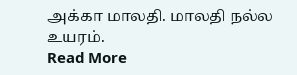அக்கா மாலதி. மாலதி நல்ல உயரம்.
Read More